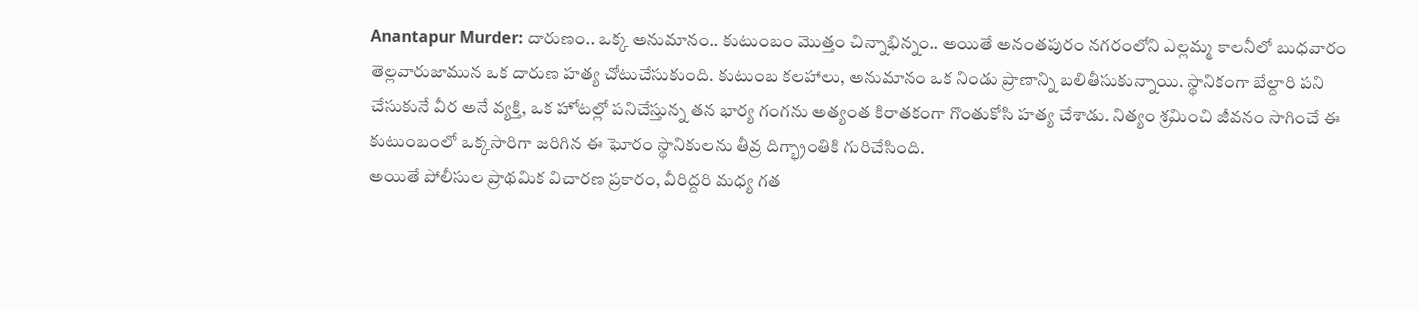Anantapur Murder: దారుణం.. ఒక్క అనుమానం.. కుటుంబం మొత్తం చిన్నాభిన్నం.. అయితే అనంతపురం నగరంలోని ఎల్లమ్మ కాలనీలో బుధవారం తెల్లవారుజామున ఒక దారుణ హత్య చోటుచేసుకుంది. కుటుంబ కలహాలు, అనుమానం ఒక నిండు ప్రాణాన్ని బలితీసుకున్నాయి. స్థానికంగా బేల్దారి పని చేసుకునే వీర అనే వ్యక్తి, ఒక హోటల్లో పనిచేస్తున్న తన భార్య గంగను అత్యంత కిరాతకంగా గొంతుకోసి హత్య చేశాడు. నిత్యం శ్రమించి జీవనం సాగించే ఈ కుటుంబంలో ఒక్కసారిగా జరిగిన ఈ ఘోరం స్థానికులను తీవ్ర దిగ్భ్రాంతికి గురిచేసింది.
అయితే పోలీసుల ప్రాథమిక విచారణ ప్రకారం, వీరిద్దరి మధ్య గత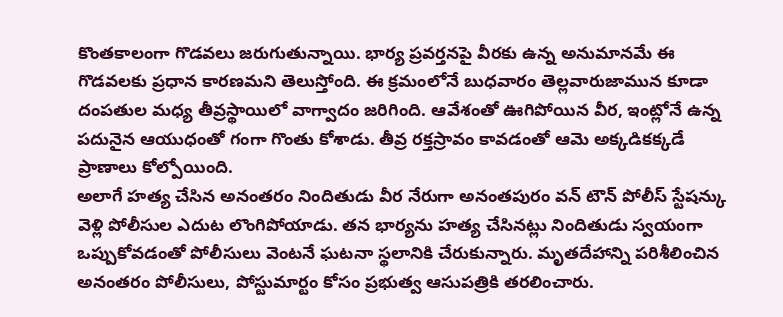కొంతకాలంగా గొడవలు జరుగుతున్నాయి. భార్య ప్రవర్తనపై వీరకు ఉన్న అనుమానమే ఈ గొడవలకు ప్రధాన కారణమని తెలుస్తోంది. ఈ క్రమంలోనే బుధవారం తెల్లవారుజామున కూడా దంపతుల మధ్య తీవ్రస్థాయిలో వాగ్వాదం జరిగింది. ఆవేశంతో ఊగిపోయిన వీర, ఇంట్లోనే ఉన్న పదునైన ఆయుధంతో గంగా గొంతు కోశాడు. తీవ్ర రక్తస్రావం కావడంతో ఆమె అక్కడికక్కడే ప్రాణాలు కోల్పోయింది.
అలాగే హత్య చేసిన అనంతరం నిందితుడు వీర నేరుగా అనంతపురం వన్ టౌన్ పోలీస్ స్టేషన్కు వెళ్లి పోలీసుల ఎదుట లొంగిపోయాడు. తన భార్యను హత్య చేసినట్లు నిందితుడు స్వయంగా ఒప్పుకోవడంతో పోలీసులు వెంటనే ఘటనా స్థలానికి చేరుకున్నారు. మృతదేహాన్ని పరిశీలించిన అనంతరం పోలీసులు, పోస్టుమార్టం కోసం ప్రభుత్వ ఆసుపత్రికి తరలించారు.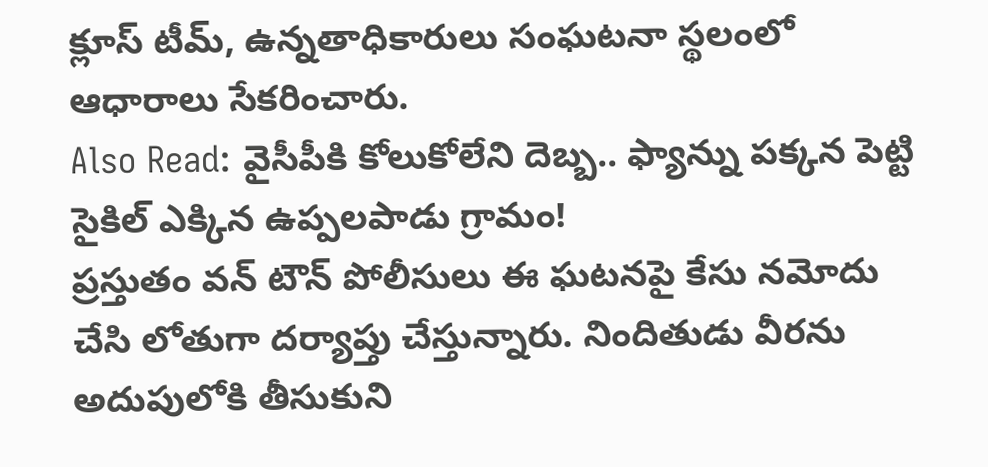క్లూస్ టీమ్, ఉన్నతాధికారులు సంఘటనా స్థలంలో ఆధారాలు సేకరించారు.
Also Read: వైసీపీకి కోలుకోలేని దెబ్బ.. ఫ్యాన్ను పక్కన పెట్టి సైకిల్ ఎక్కిన ఉప్పలపాడు గ్రామం!
ప్రస్తుతం వన్ టౌన్ పోలీసులు ఈ ఘటనపై కేసు నమోదు చేసి లోతుగా దర్యాప్తు చేస్తున్నారు. నిందితుడు వీరను అదుపులోకి తీసుకుని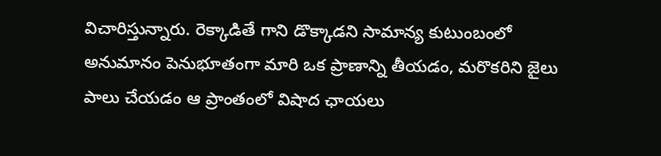విచారిస్తున్నారు. రెక్కాడితే గాని డొక్కాడని సామాన్య కుటుంబంలో అనుమానం పెనుభూతంగా మారి ఒక ప్రాణాన్ని తీయడం, మరొకరిని జైలు పాలు చేయడం ఆ ప్రాంతంలో విషాద ఛాయలు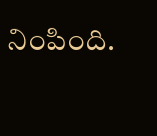నింపింది.